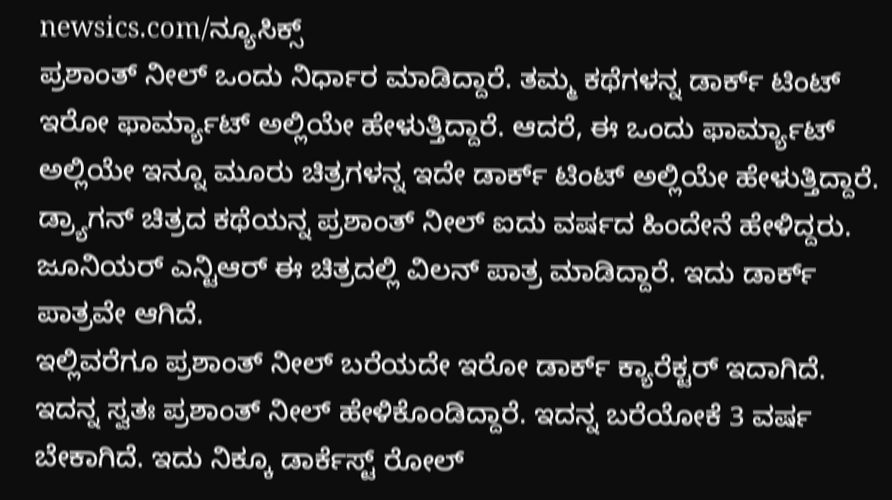newsics.com/ನ್ಯೂಸಿಕ್ಸ್
ಪ್ರಶಾಂತ್ ನೀಲ್ ಒಂದು ನಿರ್ಧಾರ ಮಾಡಿದ್ದಾರೆ. ತಮ್ಮ ಕಥೆಗಳನ್ನ ಡಾರ್ಕ್ ಟಿಂಟ್ ಇರೋ ಫಾರ್ಮ್ಯಾಟ್ ಅಲ್ಲಿಯೇ ಹೇಳುತ್ತಿದ್ದಾರೆ. ಆದರೆ, ಈ ಒಂದು ಫಾರ್ಮ್ಯಾಟ್ ಅಲ್ಲಿಯೇ ಇನ್ನೂ ಮೂರು ಚಿತ್ರಗಳನ್ನ ಇದೇ ಡಾರ್ಕ್ ಟಿಂಟ್ ಅಲ್ಲಿಯೇ ಹೇಳುತ್ತಿದ್ದಾರೆ.
ಡ್ರ್ಯಾಗನ್ ಚಿತ್ರದ ಕಥೆಯನ್ನ ಪ್ರಶಾಂತ್ ನೀಲ್ ಐದು ವರ್ಷದ ಹಿಂದೇನೆ ಹೇಳಿದ್ದರು. ಜೂನಿಯರ್ ಎನ್ಟಿಆರ್ ಈ ಚಿತ್ರದಲ್ಲಿ ವಿಲನ್ ಪಾತ್ರ ಮಾಡಿದ್ದಾರೆ. ಇದು ಡಾರ್ಕ್ ಪಾತ್ರವೇ ಆಗಿದೆ.
ಇಲ್ಲಿವರೆಗೂ ಪ್ರಶಾಂತ್ ನೀಲ್ ಬರೆಯದೇ ಇರೋ ಡಾರ್ಕ್ ಕ್ಯಾರೆಕ್ಟರ್ ಇದಾಗಿದೆ. ಇದನ್ನ ಸ್ವತಃ ಪ್ರಶಾಂತ್ ನೀಲ್ ಹೇಳಿಕೊಂಡಿದ್ದಾರೆ. ಇದನ್ನ ಬರೆಯೋಕೆ 3 ವರ್ಷ ಬೇಕಾಗಿದೆ. ಇದು ನಿಕ್ಕೂ ಡಾರ್ಕೆಸ್ಟ್ ರೋಲ್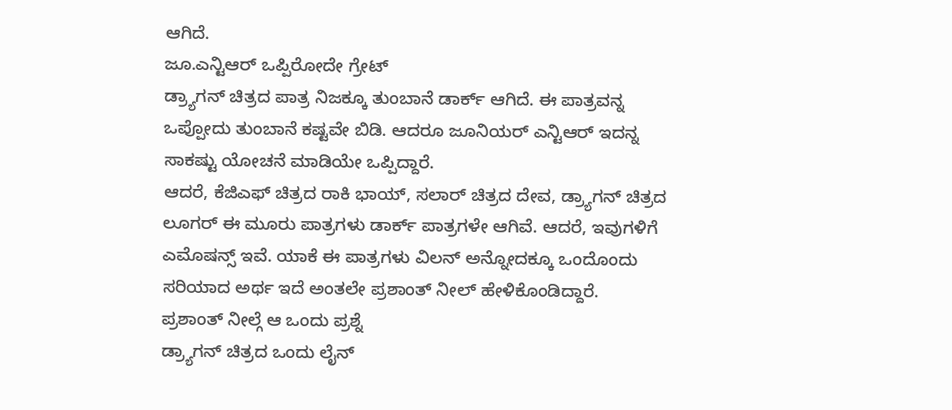ಆಗಿದೆ.
ಜೂ.ಎನ್ಟಿಆರ್ ಒಪ್ಪಿರೋದೇ ಗ್ರೇಟ್
ಡ್ರ್ಯಾಗನ್ ಚಿತ್ರದ ಪಾತ್ರ ನಿಜಕ್ಕೂ ತುಂಬಾನೆ ಡಾರ್ಕ್ ಆಗಿದೆ. ಈ ಪಾತ್ರವನ್ನ ಒಪ್ಪೋದು ತುಂಬಾನೆ ಕಷ್ಟವೇ ಬಿಡಿ. ಆದರೂ ಜೂನಿಯರ್ ಎನ್ಟಿಆರ್ ಇದನ್ನ ಸಾಕಷ್ಟು ಯೋಚನೆ ಮಾಡಿಯೇ ಒಪ್ಪಿದ್ದಾರೆ.
ಆದರೆ, ಕೆಜಿಎಫ್ ಚಿತ್ರದ ರಾಕಿ ಭಾಯ್, ಸಲಾರ್ ಚಿತ್ರದ ದೇವ, ಡ್ರ್ಯಾಗನ್ ಚಿತ್ರದ ಲೂಗರ್ ಈ ಮೂರು ಪಾತ್ರಗಳು ಡಾರ್ಕ್ ಪಾತ್ರಗಳೇ ಆಗಿವೆ. ಆದರೆ, ಇವುಗಳಿಗೆ ಎಮೊಷನ್ಸ್ ಇವೆ. ಯಾಕೆ ಈ ಪಾತ್ರಗಳು ವಿಲನ್ ಅನ್ನೋದಕ್ಕೂ ಒಂದೊಂದು ಸರಿಯಾದ ಅರ್ಥ ಇದೆ ಅಂತಲೇ ಪ್ರಶಾಂತ್ ನೀಲ್ ಹೇಳಿಕೊಂಡಿದ್ದಾರೆ.
ಪ್ರಶಾಂತ್ ನೀಲ್ಗೆ ಆ ಒಂದು ಪ್ರಶ್ನೆ
ಡ್ರ್ಯಾಗನ್ ಚಿತ್ರದ ಒಂದು ಲೈನ್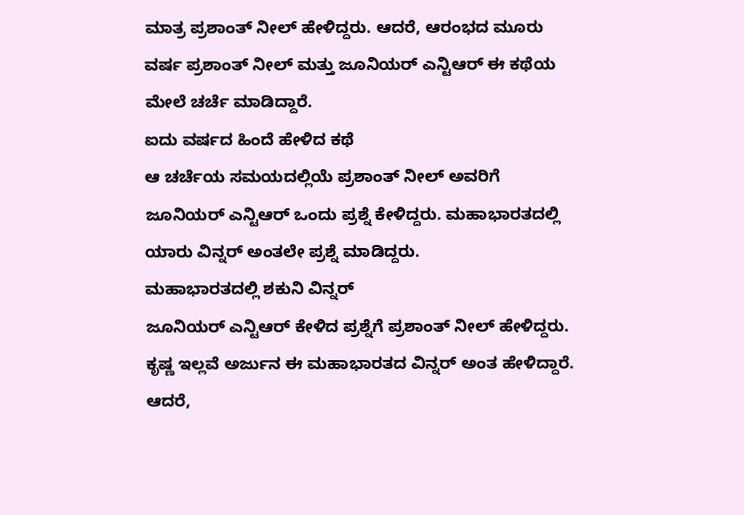ಮಾತ್ರ ಪ್ರಶಾಂತ್ ನೀಲ್ ಹೇಳಿದ್ದರು. ಆದರೆ, ಆರಂಭದ ಮೂರು ವರ್ಷ ಪ್ರಶಾಂತ್ ನೀಲ್ ಮತ್ತು ಜೂನಿಯರ್ ಎನ್ಟಿಆರ್ ಈ ಕಥೆಯ ಮೇಲೆ ಚರ್ಚೆ ಮಾಡಿದ್ದಾರೆ.
ಐದು ವರ್ಷದ ಹಿಂದೆ ಹೇಳಿದ ಕಥೆ
ಆ ಚರ್ಚೆಯ ಸಮಯದಲ್ಲಿಯೆ ಪ್ರಶಾಂತ್ ನೀಲ್ ಅವರಿಗೆ ಜೂನಿಯರ್ ಎನ್ಟಿಆರ್ ಒಂದು ಪ್ರಶ್ನೆ ಕೇಳಿದ್ದರು. ಮಹಾಭಾರತದಲ್ಲಿ ಯಾರು ವಿನ್ನರ್ ಅಂತಲೇ ಪ್ರಶ್ನೆ ಮಾಡಿದ್ದರು.
ಮಹಾಭಾರತದಲ್ಲಿ ಶಕುನಿ ವಿನ್ನರ್
ಜೂನಿಯರ್ ಎನ್ಟಿಆರ್ ಕೇಳಿದ ಪ್ರಶ್ನೆಗೆ ಪ್ರಶಾಂತ್ ನೀಲ್ ಹೇಳಿದ್ದರು. ಕೃಷ್ಣ ಇಲ್ಲವೆ ಅರ್ಜುನ ಈ ಮಹಾಭಾರತದ ವಿನ್ನರ್ ಅಂತ ಹೇಳಿದ್ದಾರೆ.
ಆದರೆ,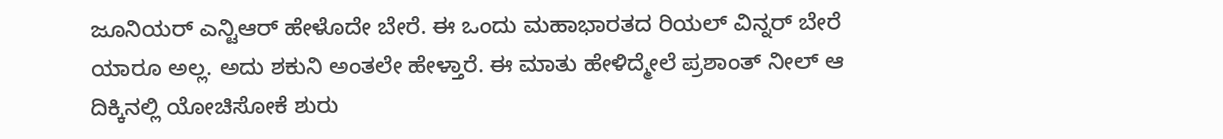ಜೂನಿಯರ್ ಎನ್ಟಿಆರ್ ಹೇಳೊದೇ ಬೇರೆ. ಈ ಒಂದು ಮಹಾಭಾರತದ ರಿಯಲ್ ವಿನ್ನರ್ ಬೇರೆ ಯಾರೂ ಅಲ್ಲ. ಅದು ಶಕುನಿ ಅಂತಲೇ ಹೇಳ್ತಾರೆ. ಈ ಮಾತು ಹೇಳಿದ್ಮೇಲೆ ಪ್ರಶಾಂತ್ ನೀಲ್ ಆ ದಿಕ್ಕಿನಲ್ಲಿ ಯೋಚಿಸೋಕೆ ಶುರು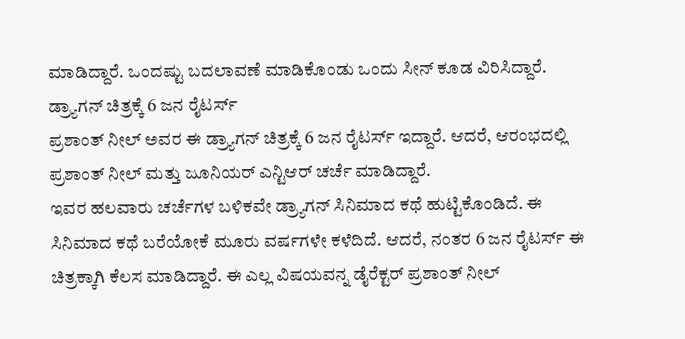ಮಾಡಿದ್ದಾರೆ. ಒಂದಷ್ಟು ಬದಲಾವಣೆ ಮಾಡಿಕೊಂಡು ಒಂದು ಸೀನ್ ಕೂಡ ವಿರಿಸಿದ್ದಾರೆ.
ಡ್ರ್ಯಾಗನ್ ಚಿತ್ರಕ್ಕೆ 6 ಜನ ರೈಟರ್ಸ್
ಪ್ರಶಾಂತ್ ನೀಲ್ ಅವರ ಈ ಡ್ರ್ಯಾಗನ್ ಚಿತ್ರಕ್ಕೆ 6 ಜನ ರೈಟರ್ಸ್ ಇದ್ದಾರೆ. ಆದರೆ, ಆರಂಭದಲ್ಲಿ ಪ್ರಶಾಂತ್ ನೀಲ್ ಮತ್ತು ಜೂನಿಯರ್ ಎನ್ಟಿಆರ್ ಚರ್ಚೆ ಮಾಡಿದ್ದಾರೆ.
ಇವರ ಹಲವಾರು ಚರ್ಚೆಗಳ ಬಳಿಕವೇ ಡ್ರ್ಯಾಗನ್ ಸಿನಿಮಾದ ಕಥೆ ಹುಟ್ಟಿಕೊಂಡಿದೆ. ಈ ಸಿನಿಮಾದ ಕಥೆ ಬರೆಯೋಕೆ ಮೂರು ವರ್ಷಗಳೇ ಕಳೆದಿದೆ. ಆದರೆ, ನಂತರ 6 ಜನ ರೈಟರ್ಸ್ ಈ ಚಿತ್ರಕ್ಕಾಗಿ ಕೆಲಸ ಮಾಡಿದ್ದಾರೆ. ಈ ಎಲ್ಲ ವಿಷಯವನ್ನ ಡೈರೆಕ್ಟರ್ ಪ್ರಶಾಂತ್ ನೀಲ್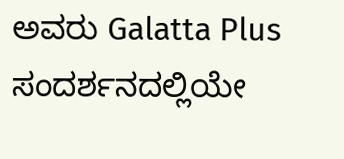ಅವರು Galatta Plus ಸಂದರ್ಶನದಲ್ಲಿಯೇ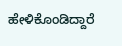ಹೇಳಿಕೊಂಡಿದ್ದಾರೆ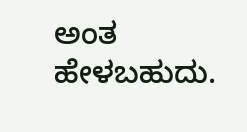ಅಂತ ಹೇಳಬಹುದು.